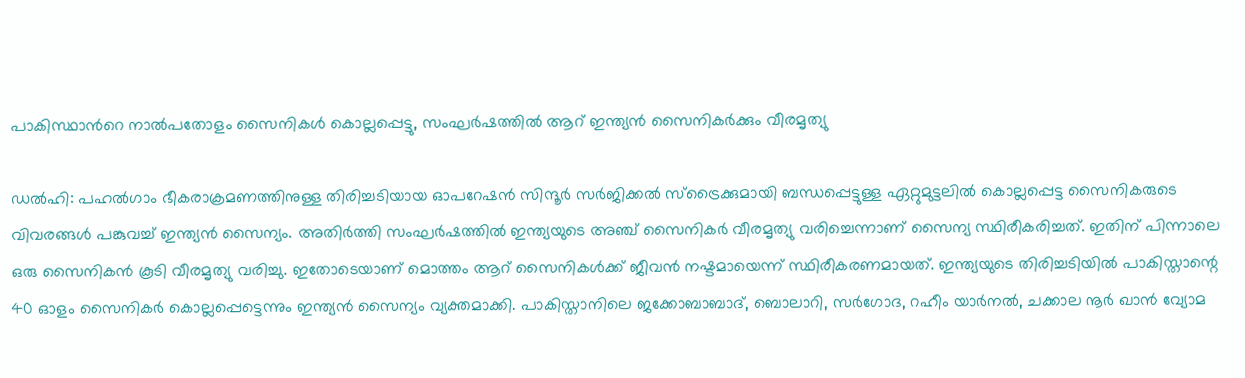പാകിസ്ഥാന്‍റെ നാൽപതോളം സൈനികൾ കൊല്ലപ്പെട്ടു, സംഘർഷത്തിൽ ആറ് ഇന്ത്യൻ സൈനികര്‍ക്കും വീരമൃത്യു

ഡല്‍ഹി: പഹൽഗാം ഭീകരാക്രമണത്തിനുള്ള തിരിച്ചടിയായ ഓപറേഷന്‍ സിന്ദൂർ സർജിക്കൽ സ്ട്രൈക്കുമായി ബന്ധപ്പെട്ടുള്ള ഏറ്റുമുട്ടലില്‍ കൊല്ലപ്പെട്ട സൈനികരുടെ വിവരങ്ങൾ പങ്കുവച്ച് ഇന്ത്യൻ സൈന്യം. അതിർത്തി സംഘർഷത്തിൽ ഇന്ത്യയുടെ അഞ്ച് സൈനികര്‍ വീരമൃത്യു വരിച്ചെന്നാണ് സൈന്യ സ്ഥിരീകരിച്ചത്. ഇതിന് പിന്നാലെ ഒരു സൈനികൻ കൂടി വീരമൃത്യു വരിച്ചു. ഇതോടെയാണ് മൊത്തം ആറ് സൈനികൾക്ക് ജീവൻ നഷ്ടമായെന്ന് സ്ഥിരീകരണമായത്. ഇന്ത്യയുടെ തിരിച്ചടിയില്‍ പാകിസ്താന്റെ 40 ഓളം സൈനികര്‍ കൊല്ലപ്പെട്ടെന്നും ഇന്ത്യൻ സൈന്യം വ്യക്തമാക്കി. പാകിസ്താനിലെ ജക്കോബാബാദ്, ബൊലാറി, സര്‍ഗോദ, റഹീം യാര്‍നല്‍, ചക്കാല നൂര്‍ ഖാന്‍ വ്യോമ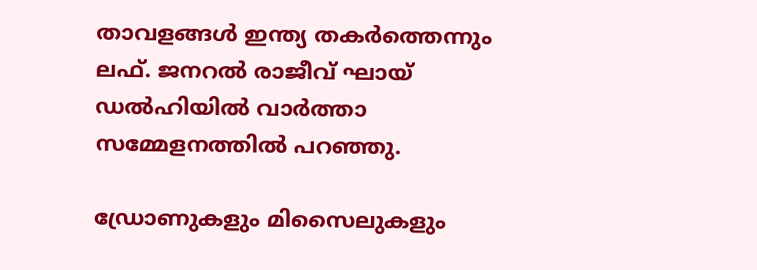താവളങ്ങള്‍ ഇന്ത്യ തകര്‍ത്തെന്നും ലഫ്. ജനറല്‍ രാജീവ് ഘായ് ഡല്‍ഹിയില്‍ വാര്‍ത്താ സമ്മേളനത്തില്‍ പറഞ്ഞു.

ഡ്രോണുകളും മിസൈലുകളും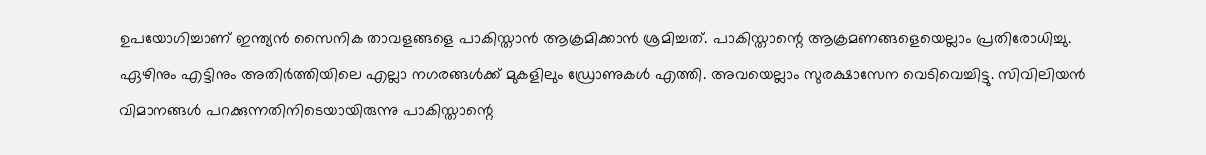ഉപയോഗിച്ചാണ് ഇന്ത്യന്‍ സൈനിക താവളങ്ങളെ പാകിസ്താന്‍ ആക്രമിക്കാന്‍ ശ്രമിച്ചത്. പാകിസ്താന്റെ ആക്രമണങ്ങളെയെല്ലാം പ്രതിരോധിച്ചു. ഏഴിനും എട്ടിനും അതിര്‍ത്തിയിലെ എല്ലാ നഗരങ്ങള്‍ക്ക് മുകളിലും ഡ്രോണുകള്‍ എത്തി. അവയെല്ലാം സുരക്ഷാസേന വെടിവെച്ചിട്ടു. സിവിലിയന്‍ വിമാനങ്ങള്‍ പറക്കുന്നതിനിടെയായിരുന്നു പാകിസ്താന്റെ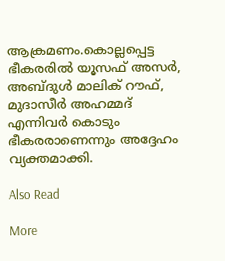ആക്രമണം.കൊല്ലപ്പെട്ട ഭീകരരില്‍ യൂസഫ് അസര്‍, അബ്ദുള്‍ മാലിക് റൗഫ്, മുദാസീര്‍ അഹമ്മദ് എന്നിവര്‍ കൊടും ഭീകരരാണെന്നും അദ്ദേഹം വ്യക്തമാക്കി.

Also Read

More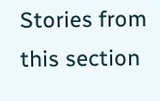Stories from this section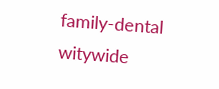family-dental
witywide